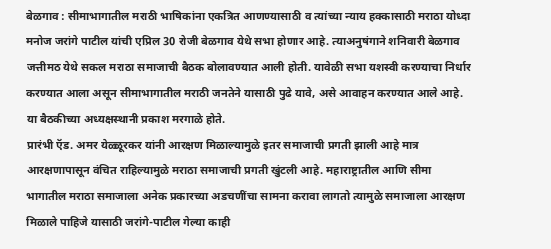बेळगाव : सीमाभागातील मराठी भाषिकांना एकत्रित आणण्यासाठी व त्यांच्या न्याय हक्कासाठी मराठा योध्दा मनोज जरांगे पाटील यांची एप्रिल 30 रोजी बेळगाव येथे सभा होणार आहे. त्याअनुषंगाने शनिवारी बेळगाव जत्तीमठ येथे सकल मराठा समाजाची बैठक बोलावण्यात आली होती. यावेळी सभा यशस्वी करण्याचा निर्धार करण्यात आला असून सीमाभागातील मराठी जनतेने यासाठी पुढे यावे, असे आवाहन करण्यात आले आहे.
या बैठकीच्या अध्यक्षस्थानी प्रकाश मरगाळे होते.
प्रारंभी ऍड. अमर येळ्ळूरकर यांनी आरक्षण मिळाल्यामुळे इतर समाजाची प्रगती झाली आहे मात्र आरक्षणापासून वंचित राहिल्यामुळे मराठा समाजाची प्रगती खुंटली आहे. महाराष्ट्रातील आणि सीमा भागातील मराठा समाजाला अनेक प्रकारच्या अडचणींचा सामना करावा लागतो त्यामुळे समाजाला आरक्षण मिळाले पाहिजे यासाठी जरांगे-पाटील गेल्या काही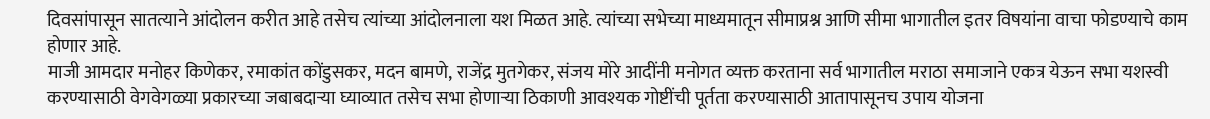दिवसांपासून सातत्याने आंदोलन करीत आहे तसेच त्यांच्या आंदोलनाला यश मिळत आहे. त्यांच्या सभेच्या माध्यमातून सीमाप्रश्न आणि सीमा भागातील इतर विषयांना वाचा फोडण्याचे काम होणार आहे.
माजी आमदार मनोहर किणेकर, रमाकांत कोंडुसकर, मदन बामणे, राजेंद्र मुतगेकर, संजय मोरे आदींनी मनोगत व्यक्त करताना सर्व भागातील मराठा समाजाने एकत्र येऊन सभा यशस्वी करण्यासाठी वेगवेगळ्या प्रकारच्या जबाबदाऱ्या घ्याव्यात तसेच सभा होणाऱ्या ठिकाणी आवश्यक गोष्टींची पूर्तता करण्यासाठी आतापासूनच उपाय योजना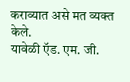कराव्यात असे मत व्यक्त केले.
यावेळी ऍड. एम. जी.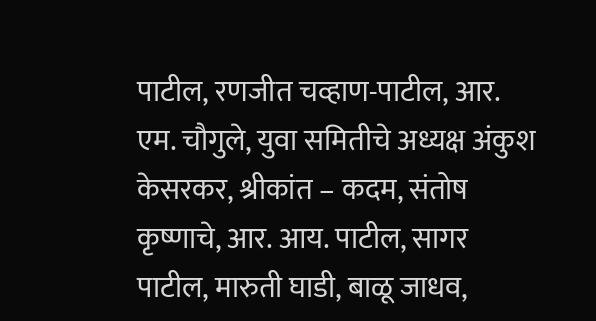पाटील, रणजीत चव्हाण-पाटील, आर. एम. चौगुले, युवा समितीचे अध्यक्ष अंकुश केसरकर, श्रीकांत – कदम, संतोष कृष्णाचे, आर. आय. पाटील, सागर पाटील, मारुती घाडी, बाळू जाधव,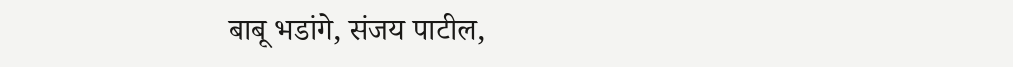बाबू भडांगे, संजय पाटील,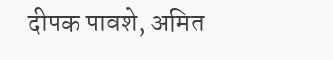दीपक पावशे, अमित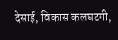देसाई, विकास कलघटगी,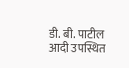डी. बी. पाटील आदी उपस्थित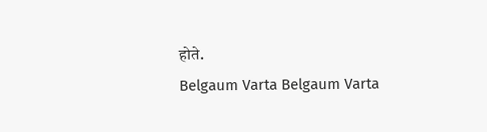होते.
Belgaum Varta Belgaum Varta